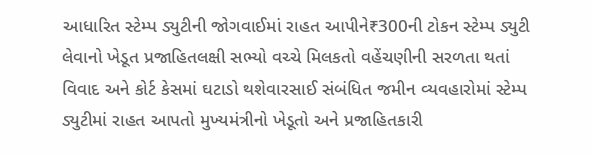આધારિત સ્ટેમ્પ ડ્યુટીની જોગવાઈમાં રાહત આપીને₹300ની ટોકન સ્ટેમ્પ ડ્યુટી લેવાનો ખેડૂત પ્રજાહિતલક્ષી સભ્યો વચ્ચે મિલકતો વહેંચણીની સરળતા થતાં વિવાદ અને કોર્ટ કેસમાં ઘટાડો થશેવારસાઈ સંબંધિત જમીન વ્યવહારોમાં સ્ટેમ્પ ડ્યુટીમાં રાહત આપતો મુખ્યમંત્રીનો ખેડૂતો અને પ્રજાહિતકારી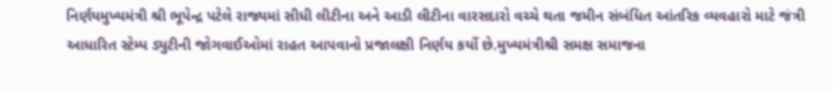નિર્ણયમુખ્યમંત્રી શ્રી ભૂપેન્દ્ર પટેલે રાજ્યમાં સીધી લીટીના અને આડી લીટીના વારસદારો વચ્ચે થતા જમીન સંબંધિત આંતરિક વ્યવહારો માટે જંત્રી આધારિત સ્ટેમ્પ ડ્યુટીની જોગવાઈઓમાં રાહત આપવાનો પ્રજાલક્ષી નિર્ણય કર્યો છે.મુખ્યમંત્રીશ્રી સમક્ષ સમાજના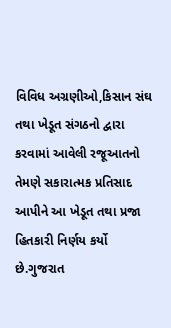વિવિધ અગ્રણીઓ,કિસાન સંઘ તથા ખેડૂત સંગઠનો દ્વારા કરવામાં આવેલી રજૂઆતનો તેમણે સકારાત્મક પ્રતિસાદ આપીને આ ખેડૂત તથા પ્રજા હિતકારી નિર્ણય કર્યો છે.ગુજરાત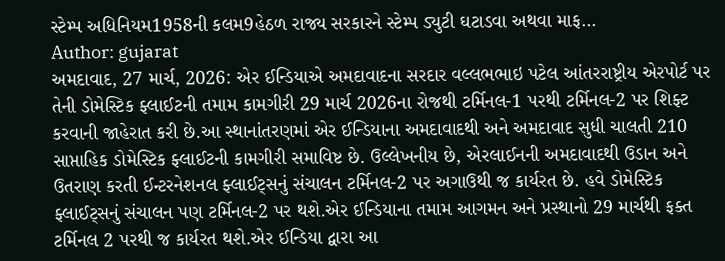સ્ટેમ્પ અધિનિયમ1958ની કલમ9હેઠળ રાજ્ય સરકારને સ્ટેમ્પ ડ્યુટી ઘટાડવા અથવા માફ…
Author: gujarat
અમદાવાદ, 27 માર્ચ, 2026: એર ઈન્ડિયાએ અમદાવાદના સરદાર વલ્લભભાઇ પટેલ આંતરરાષ્ટ્રીય એરપોર્ટ પર તેની ડોમેસ્ટિક ફ્લાઈટની તમામ કામગીરી 29 માર્ચ 2026ના રોજથી ટર્મિનલ-1 પરથી ટર્મિનલ-2 પર શિફ્ટ કરવાની જાહેરાત કરી છે.આ સ્થાનાંતરણમાં એર ઈન્ડિયાના અમદાવાદથી અને અમદાવાદ સુધી ચાલતી 210 સાપ્તાહિક ડોમેસ્ટિક ફ્લાઈટની કામગીરી સમાવિષ્ટ છે. ઉલ્લેખનીય છે, એરલાઈનની અમદાવાદથી ઉડાન અને ઉતરાણ કરતી ઈન્ટરનેશનલ ફ્લાઈટ્સનું સંચાલન ટર્મિનલ-2 પર અગાઉથી જ કાર્યરત છે. હવે ડોમેસ્ટિક ફ્લાઈટ્સનું સંચાલન પણ ટર્મિનલ-2 પર થશે.એર ઈન્ડિયાના તમામ આગમન અને પ્રસ્થાનો 29 માર્ચથી ફક્ત ટર્મિનલ 2 પરથી જ કાર્યરત થશે.એર ઈન્ડિયા દ્વારા આ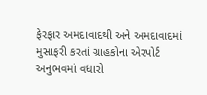ફેરફાર અમદાવાદથી અને અમદાવાદમાં મુસાફરી કરતાં ગ્રાહકોના એરપોર્ટ અનુભવમાં વધારો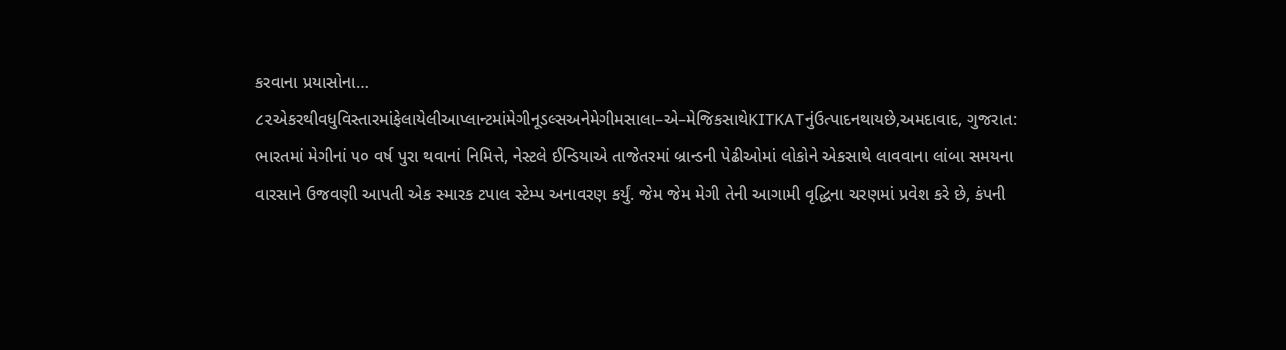કરવાના પ્રયાસોના…
૮૨એકરથીવધુવિસ્તારમાંફેલાયેલીઆપ્લાન્ટમાંમેગીનૂડલ્સઅનેમેગીમસાલા–એ–મેજિકસાથેKITKATનુંઉત્પાદનથાયછે,અમદાવાદ, ગુજરાત: ભારતમાં મેગીનાં ૫૦ વર્ષ પુરા થવાનાં નિમિત્તે, નેસ્ટલે ઈન્ડિયાએ તાજેતરમાં બ્રાન્ડની પેઢીઓમાં લોકોને એકસાથે લાવવાના લાંબા સમયના વારસાને ઉજવણી આપતી એક સ્મારક ટપાલ સ્ટેમ્પ અનાવરણ કર્યું. જેમ જેમ મેગી તેની આગામી વૃદ્ધિના ચરણમાં પ્રવેશ કરે છે, કંપની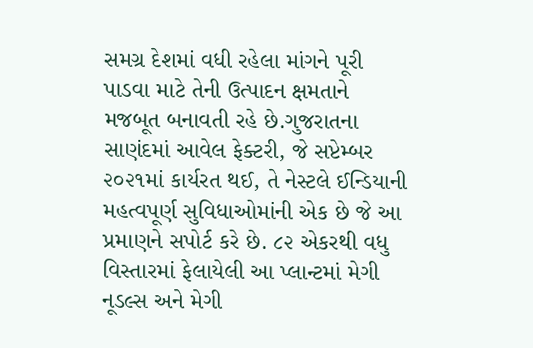સમગ્ર દેશમાં વધી રહેલા માંગને પૂરી પાડવા માટે તેની ઉત્પાદન ક્ષમતાને મજબૂત બનાવતી રહે છે.ગુજરાતના સાણંદમાં આવેલ ફેક્ટરી, જે સપ્ટેમ્બર ૨૦૨૧માં કાર્યરત થઈ, તે નેસ્ટલે ઈન્ડિયાની મહત્વપૂર્ણ સુવિધાઓમાંની એક છે જે આ પ્રમાણને સપોર્ટ કરે છે. ૮૨ એકરથી વધુ વિસ્તારમાં ફેલાયેલી આ પ્લાન્ટમાં મેગી નૂડલ્સ અને મેગી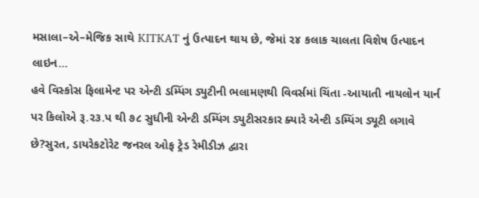મસાલા–એ–મેજિક સાથે KITKAT નું ઉત્પાદન થાય છે, જેમાં ૨૪ કલાક ચાલતા વિશેષ ઉત્પાદન લાઇન…
હવે વિસ્કોસ ફિલામેન્ટ પર એન્ટી ડમ્પિંગ ડ્યુટીની ભલામણથી વિવર્સમાં ચિંતા -આયાતી નાયલોન યાર્ન પર કિલોએ રૂ.ર૩.પ થી ૭૮ સુધીની એન્ટી ડમ્પિંગ ડ્યુટીસરકાર ક્યારે એન્ટી ડમ્પિંગ ડ્યૂટી લગાવે છે?સુરત, ડાયરેકટોરેટ જનરલ ઓફ ટ્રેડ રેમીડીઝ દ્વારા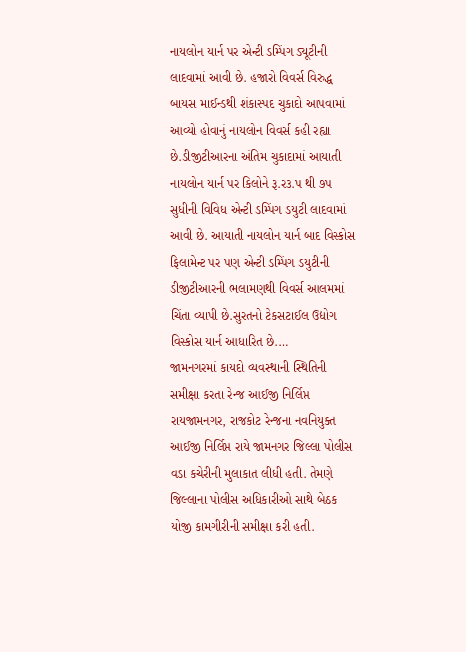નાયલોન યાર્ન પર એન્ટી ડમ્પિંગ ડ્યૂટીની લાદવામાં આવી છે. હજારો વિવર્સ વિરુદ્ધ બાયસ માઈન્ડથી શંકાસ્પદ ચુકાદો આપવામાં આવ્યો હોવાનું નાયલોન વિવર્સ કહી રહ્યા છે.ડીજીટીઆરના અંતિમ ચુકાદામાં આયાતી નાયલોન યાર્ન પર કિલોને રૂ.ર૩.પ થી ૭પ સુધીની વિવિધ એન્ટી ડમ્પિંગ ડયુટી લાદવામાં આવી છે. આયાતી નાયલોન યાર્ન બાદ વિસ્કોસ ફિલામેન્ટ પર પણ એન્ટી ડમ્પિંગ ડયુટીની ડીજીટીઆરની ભલામણથી વિવર્સ આલમમાં ચિંતા વ્યાપી છે.સુરતનો ટેકસટાઈલ ઉદ્યોગ વિસ્કોસ યાર્ન આધારિત છે.…
જામનગરમાં કાયદો વ્યવસ્થાની સ્થિતિની સમીક્ષા કરતા રેન્જ આઈજી નિર્લિપ્ત રાયજામનગર, રાજકોટ રેન્જના નવનિયુક્ત આઈજી નિર્લિપ્ત રાયે જામનગર જિલ્લા પોલીસ વડા કચેરીની મુલાકાત લીધી હતી. તેમણે જિલ્લાના પોલીસ અધિકારીઓ સાથે બેઠક યોજી કામગીરીની સમીક્ષા કરી હતી.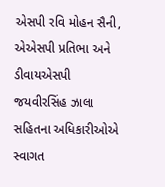એસપી રવિ મોહન સૈની, એએસપી પ્રતિભા અને ડીવાયએસપી જયવીરસિંહ ઝાલા સહિતના અધિકારીઓએ સ્વાગત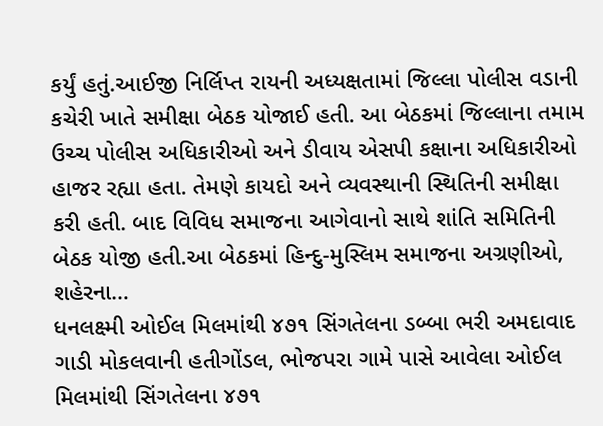કર્યું હતું.આઈજી નિર્લિપ્ત રાયની અધ્યક્ષતામાં જિલ્લા પોલીસ વડાની કચેરી ખાતે સમીક્ષા બેઠક યોજાઈ હતી. આ બેઠકમાં જિલ્લાના તમામ ઉચ્ચ પોલીસ અધિકારીઓ અને ડીવાય એસપી કક્ષાના અધિકારીઓ હાજર રહ્યા હતા. તેમણે કાયદો અને વ્યવસ્થાની સ્થિતિની સમીક્ષા કરી હતી. બાદ વિવિધ સમાજના આગેવાનો સાથે શાંતિ સમિતિની બેઠક યોજી હતી.આ બેઠકમાં હિન્દુ-મુસ્લિમ સમાજના અગ્રણીઓ, શહેરના…
ધનલક્ષ્મી ઓઈલ મિલમાંથી ૪૭૧ સિંગતેલના ડબ્બા ભરી અમદાવાદ ગાડી મોકલવાની હતીગોંડલ, ભોજપરા ગામે પાસે આવેલા ઓઈલ મિલમાંથી સિંગતેલના ૪૭૧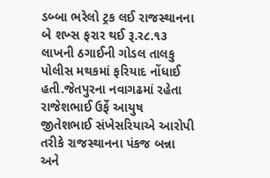ડબ્બા ભરેલો ટ્રક લઈ રાજસ્થાનના બે શખ્સ ફરાર થઈ રૂ.ર૮.૧૩ લાખની ઠગાઈની ગોડલ તાલકુ પોલીસ મથકમાં ફરિયાદ નોંધાઈ હતી.જેતપુરના નવાગઢમાં રહેતા રાજેશભાઈ ઉર્ફે આયુષ જીતેશભાઈ સંખેસરિયાએ આરોપી તરીકે રાજસ્થાનના પંકજ બન્ના અને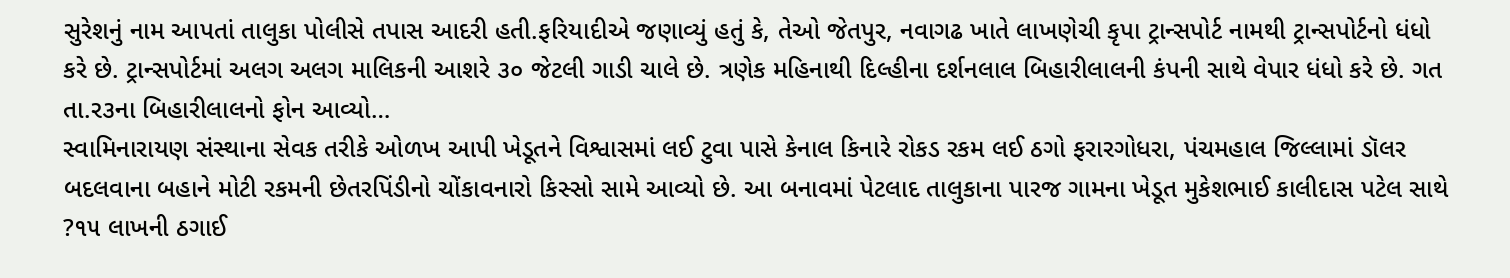સુરેશનું નામ આપતાં તાલુકા પોલીસે તપાસ આદરી હતી.ફરિયાદીએ જણાવ્યું હતું કે, તેઓ જેતપુર, નવાગઢ ખાતે લાખણેચી કૃપા ટ્રાન્સપોર્ટ નામથી ટ્રાન્સપોર્ટનો ધંધો કરે છે. ટ્રાન્સપોર્ટમાં અલગ અલગ માલિકની આશરે ૩૦ જેટલી ગાડી ચાલે છે. ત્રણેક મહિનાથી દિલ્હીના દર્શનલાલ બિહારીલાલની કંપની સાથે વેપાર ધંધો કરે છે. ગત તા.ર૩ના બિહારીલાલનો ફોન આવ્યો…
સ્વામિનારાયણ સંસ્થાના સેવક તરીકે ઓળખ આપી ખેડૂતને વિશ્વાસમાં લઈ ટુવા પાસે કેનાલ કિનારે રોકડ રકમ લઈ ઠગો ફરારગોધરા, પંચમહાલ જિલ્લામાં ડૉલર બદલવાના બહાને મોટી રકમની છેતરપિંડીનો ચોંકાવનારો કિસ્સો સામે આવ્યો છે. આ બનાવમાં પેટલાદ તાલુકાના પારજ ગામના ખેડૂત મુકેશભાઈ કાલીદાસ પટેલ સાથે ?૧૫ લાખની ઠગાઈ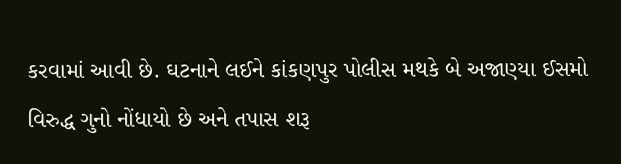કરવામાં આવી છે. ઘટનાને લઈને કાંકણપુર પોલીસ મથકે બે અજાણ્યા ઈસમો વિરુદ્ધ ગુનો નોંધાયો છે અને તપાસ શરૂ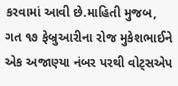કરવામાં આવી છે.માહિતી મુજબ, ગત ૧૭ ફેબ્રુઆરીના રોજ મુકેશભાઈને એક અજાણ્યા નંબર પરથી વોટ્સએપ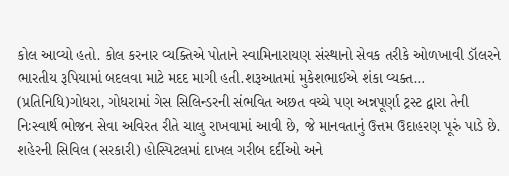કોલ આવ્યો હતો. કોલ કરનાર વ્યક્તિએ પોતાને સ્વામિનારાયણ સંસ્થાનો સેવક તરીકે ઓળખાવી ડૉલરને ભારતીય રૂપિયામાં બદલવા માટે મદદ માગી હતી.શરૂઆતમાં મુકેશભાઈએ શંકા વ્યક્ત…
(પ્રતિનિધિ)ગોધરા, ગોધરામાં ગેસ સિલિન્ડરની સંભવિત અછત વચ્ચે પણ અન્નપૂર્ણા ટ્રસ્ટ દ્વારા તેની નિઃસ્વાર્થ ભોજન સેવા અવિરત રીતે ચાલુ રાખવામાં આવી છે, જે માનવતાનું ઉત્તમ ઉદાહરણ પૂરું પાડે છે. શહેરની સિવિલ (સરકારી) હોસ્પિટલમાં દાખલ ગરીબ દર્દીઓ અને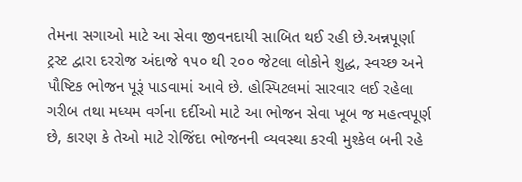તેમના સગાઓ માટે આ સેવા જીવનદાયી સાબિત થઈ રહી છે.અન્નપૂર્ણા ટ્રસ્ટ દ્વારા દરરોજ અંદાજે ૧૫૦ થી ૨૦૦ જેટલા લોકોને શુદ્ધ, સ્વચ્છ અને પૌષ્ટિક ભોજન પૂરૂં પાડવામાં આવે છે. હોસ્પિટલમાં સારવાર લઈ રહેલા ગરીબ તથા મધ્યમ વર્ગના દર્દીઓ માટે આ ભોજન સેવા ખૂબ જ મહત્વપૂર્ણ છે, કારણ કે તેઓ માટે રોજિંદા ભોજનની વ્યવસ્થા કરવી મુશ્કેલ બની રહે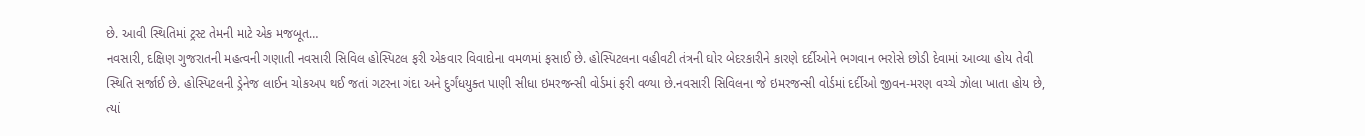છે. આવી સ્થિતિમાં ટ્રસ્ટ તેમની માટે એક મજબૂત…
નવસારી, દક્ષિણ ગુજરાતની મહત્વની ગણાતી નવસારી સિવિલ હોસ્પિટલ ફરી એકવાર વિવાદોના વમળમાં ફસાઈ છે. હોસ્પિટલના વહીવટી તંત્રની ઘોર બેદરકારીને કારણે દર્દીઓને ભગવાન ભરોસે છોડી દેવામાં આવ્યા હોય તેવી સ્થિતિ સર્જાઈ છે. હોસ્પિટલની ડ્રેનેજ લાઈન ચોકઅપ થઈ જતાં ગટરના ગંદા અને દુર્ગંધયુક્ત પાણી સીધા ઇમરજન્સી વોર્ડમાં ફરી વળ્યા છે.નવસારી સિવિલના જે ઇમરજન્સી વોર્ડમાં દર્દીઓ જીવન-મરણ વચ્ચે ઝોલા ખાતા હોય છે, ત્યાં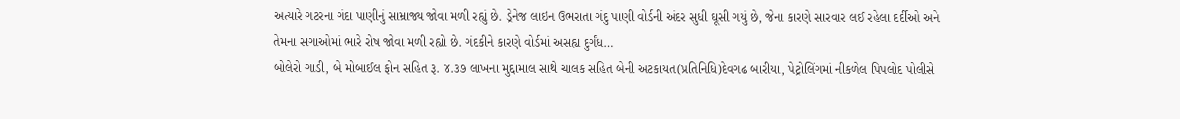અત્યારે ગટરના ગંદા પાણીનું સામ્રાજ્ય જોવા મળી રહ્યું છે. ડ્રેનેજ લાઇન ઉભરાતા ગંદુ પાણી વોર્ડની અંદર સુધી ઘૂસી ગયું છે, જેના કારણે સારવાર લઈ રહેલા દર્દીઓ અને તેમના સગાઓમાં ભારે રોષ જોવા મળી રહ્યો છે. ગંદકીને કારણે વોર્ડમાં અસહ્ય દુર્ગંધ…
બોલેરો ગાડી, બે મોબાઈલ ફોન સહિત રૂ. ૪.૩૭ લાખના મુદ્દામાલ સાથે ચાલક સહિત બેની અટકાયત(પ્રતિનિધિ)દેવગઢ બારીયા, પેટ્રોલિંગમાં નીકળેલ પિપલોદ પોલીસે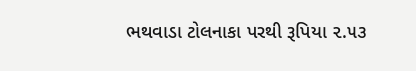ભથવાડા ટોલનાકા પરથી રૂપિયા ૨.૫૩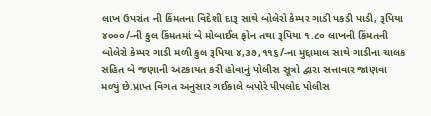લાખ ઉપરાંત ની કિંમતના વિદેશી દારૂ સાથે બોલેરો કેમ્પર ગાડી પકડી પાડી, રૂપિયા ૪૦૦૦/-ની કુલ કિંમતમાં બે મોબાઈલ ફોન તથા રૂપિયા ૧.૮૦ લાખની કિંમતની બોલેરો કેમ્પર ગાડી મળી કુલ રૂપિયા ૪,૩૭,૧૧૬/-ના મુદ્દામાલ સાથે ગાડીના ચાલક સહિત બે જણાની અટકાયત કરી હોવાનું પોલીસ સૂત્રો દ્વારા સત્તાવાર જાણવા મળ્યું છે.પ્રાપ્ત વિગત અનુસાર ગઈકાલે બપોરે પીપલોદ પોલીસ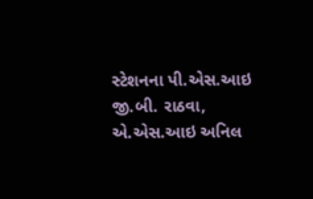સ્ટેશનના પી.એસ.આઇ જી.બી. રાઠવા, એ.એસ.આઇ અનિલ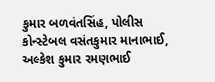કુમાર બળવંતસિંહ, પોલીસ કોન્સ્ટેબલ વસંતકુમાર માનાભાઈ, અલ્કેશ કુમાર રમણભાઈ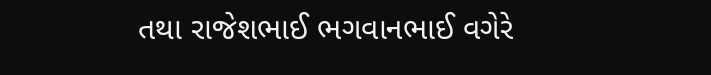તથા રાજેશભાઈ ભગવાનભાઈ વગેરે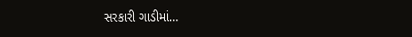સરકારી ગાડીમાં…